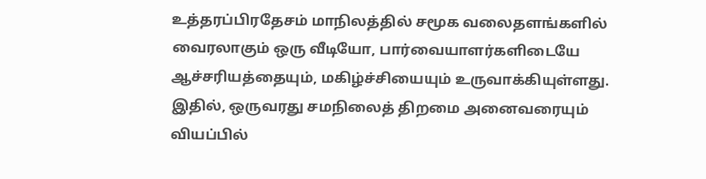உத்தரப்பிரதேசம் மாநிலத்தில் சமூக வலைதளங்களில் வைரலாகும் ஒரு வீடியோ, பார்வையாளர்களிடையே ஆச்சரியத்தையும், மகிழ்ச்சியையும் உருவாக்கியுள்ளது. இதில், ஒருவரது சமநிலைத் திறமை அனைவரையும் வியப்பில்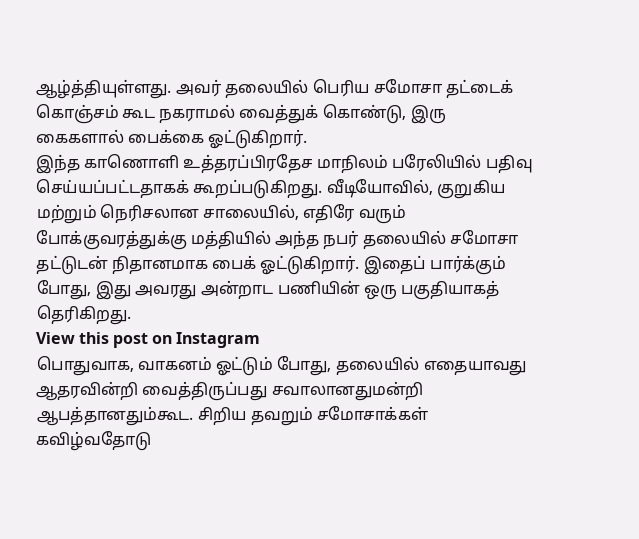ஆழ்த்தியுள்ளது. அவர் தலையில் பெரிய சமோசா தட்டைக் கொஞ்சம் கூட நகராமல் வைத்துக் கொண்டு, இரு கைகளால் பைக்கை ஓட்டுகிறார்.
இந்த காணொளி உத்தரப்பிரதேச மாநிலம் பரேலியில் பதிவு செய்யப்பட்டதாகக் கூறப்படுகிறது. வீடியோவில், குறுகிய மற்றும் நெரிசலான சாலையில், எதிரே வரும் போக்குவரத்துக்கு மத்தியில் அந்த நபர் தலையில் சமோசா தட்டுடன் நிதானமாக பைக் ஓட்டுகிறார். இதைப் பார்க்கும் போது, இது அவரது அன்றாட பணியின் ஒரு பகுதியாகத் தெரிகிறது.
View this post on Instagram
பொதுவாக, வாகனம் ஓட்டும் போது, தலையில் எதையாவது ஆதரவின்றி வைத்திருப்பது சவாலானதுமன்றி ஆபத்தானதும்கூட. சிறிய தவறும் சமோசாக்கள் கவிழ்வதோடு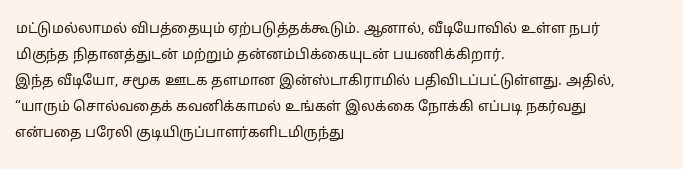மட்டுமல்லாமல் விபத்தையும் ஏற்படுத்தக்கூடும். ஆனால், வீடியோவில் உள்ள நபர் மிகுந்த நிதானத்துடன் மற்றும் தன்னம்பிக்கையுடன் பயணிக்கிறார்.
இந்த வீடியோ, சமூக ஊடக தளமான இன்ஸ்டாகிராமில் பதிவிடப்பட்டுள்ளது. அதில், “யாரும் சொல்வதைக் கவனிக்காமல் உங்கள் இலக்கை நோக்கி எப்படி நகர்வது என்பதை பரேலி குடியிருப்பாளர்களிடமிருந்து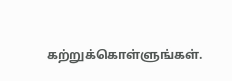கற்றுக்கொள்ளுங்கள்.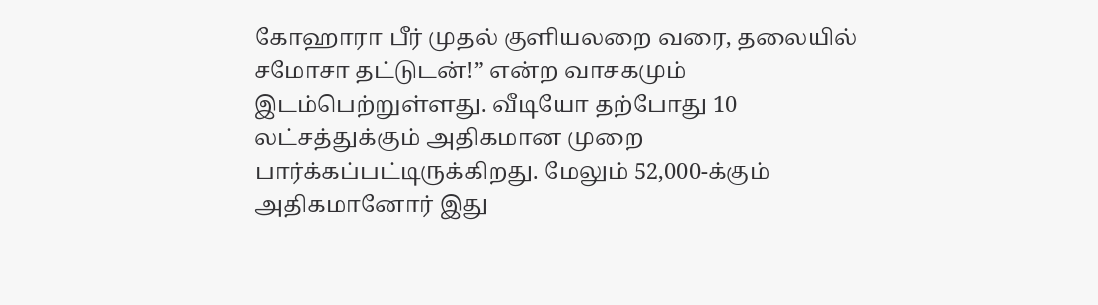கோஹாரா பீர் முதல் குளியலறை வரை, தலையில் சமோசா தட்டுடன்!” என்ற வாசகமும் இடம்பெற்றுள்ளது. வீடியோ தற்போது 10 லட்சத்துக்கும் அதிகமான முறை பார்க்கப்பட்டிருக்கிறது. மேலும் 52,000-க்கும் அதிகமானோர் இது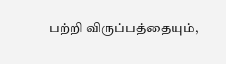பற்றி விருப்பத்தையும்,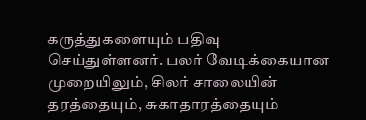கருத்துகளையும் பதிவு செய்துள்ளனர். பலர் வேடிக்கையான முறையிலும், சிலர் சாலையின் தரத்தையும், சுகாதாரத்தையும்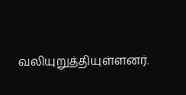வலியுறுத்தியுள்ளனர்.